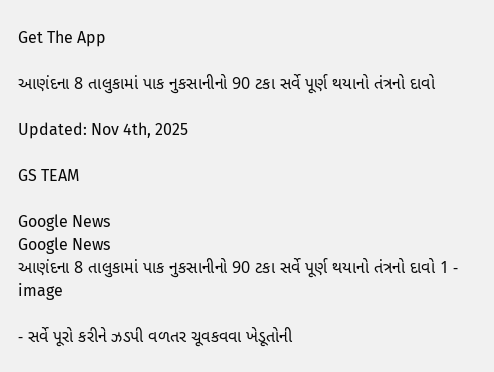Get The App

આણંદના 8 તાલુકામાં પાક નુકસાનીનો 90 ટકા સર્વે પૂર્ણ થયાનો તંત્રનો દાવો

Updated: Nov 4th, 2025

GS TEAM

Google News
Google News
આણંદના 8 તાલુકામાં પાક નુકસાનીનો 90 ટકા સર્વે પૂર્ણ થયાનો તંત્રનો દાવો 1 - image

- સર્વે પૂરો કરીને ઝડપી વળતર ચૂવકવવા ખેડૂતોની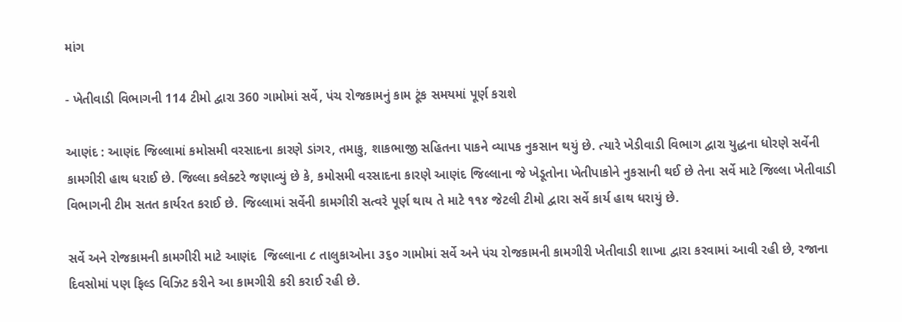માંગ

- ખેતીવાડી વિભાગની 114 ટીમો દ્વારા 360 ગામોમાં સર્વે, પંચ રોજકામનું કામ ટૂંક સમયમાં પૂર્ણ કરાશે

આણંદ : આણંદ જિલ્લામાં કમોસમી વરસાદના કારણે ડાંગર, તમાકુ, શાકભાજી સહિતના પાકને વ્યાપક નુકસાન થયું છે. ત્યારે ખેડીવાડી વિભાગ દ્વારા યુદ્ધના ધોરણે સર્વેની કામગીરી હાથ ધરાઈ છે. જિલ્લા કલેક્ટરે જણાવ્યું છે કે, કમોસમી વરસાદના કારણે આણંદ જિલ્લાના જે ખેડૂતોના ખેતીપાકોને નુકસાની થઈ છે તેના સર્વે માટે જિલ્લા ખેતીવાડી વિભાગની ટીમ સતત કાર્યરત કરાઈ છે. જિલ્લામાં સર્વેની કામગીરી સત્વરે પૂર્ણ થાય તે માટે ૧૧૪ જેટલી ટીમો દ્વારા સર્વે કાર્ય હાથ ધરાયું છે.

સર્વે અને રોજકામની કામગીરી માટે આણંદ  જિલ્લાના ૮ તાલુકાઓના ૩૬૦ ગામોમાં સર્વે અને પંચ રોજકામની કામગીરી ખેતીવાડી શાખા દ્વારા કરવામાં આવી રહી છે, રજાના દિવસોમાં પણ ફિલ્ડ વિઝિટ કરીને આ કામગીરી કરી કરાઈ રહી છે.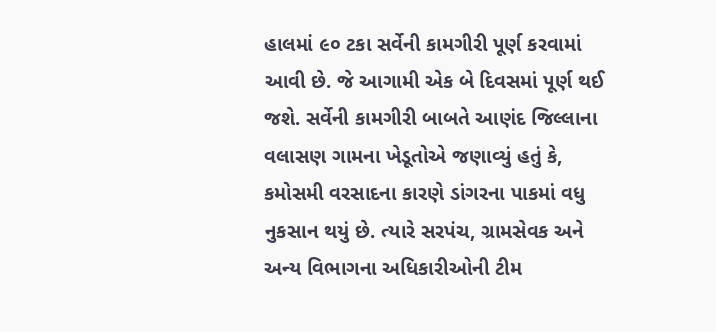હાલમાં ૯૦ ટકા સર્વેની કામગીરી પૂર્ણ કરવામાં આવી છે. જે આગામી એક બે દિવસમાં પૂર્ણ થઈ જશે. સર્વેની કામગીરી બાબતે આણંદ જિલ્લાના વલાસણ ગામના ખેડૂતોએ જણાવ્યું હતું કે, કમોસમી વરસાદના કારણે ડાંગરના પાકમાં વધુ નુકસાન થયું છે. ત્યારે સરપંચ, ગ્રામસેવક અને અન્ય વિભાગના અધિકારીઓની ટીમ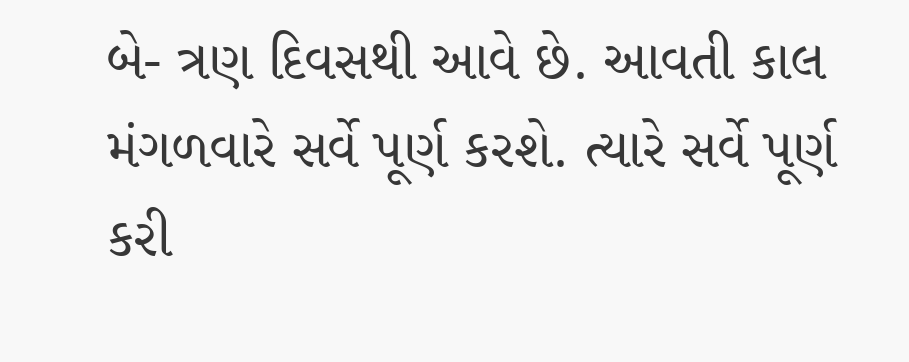બે- ત્રણ દિવસથી આવે છે. આવતી કાલ મંગળવારે સર્વે પૂર્ણ કરશે. ત્યારે સર્વે પૂર્ણ કરી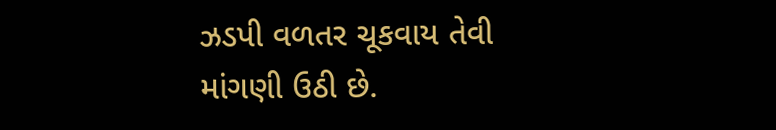ઝડપી વળતર ચૂકવાય તેવી માંગણી ઉઠી છે.